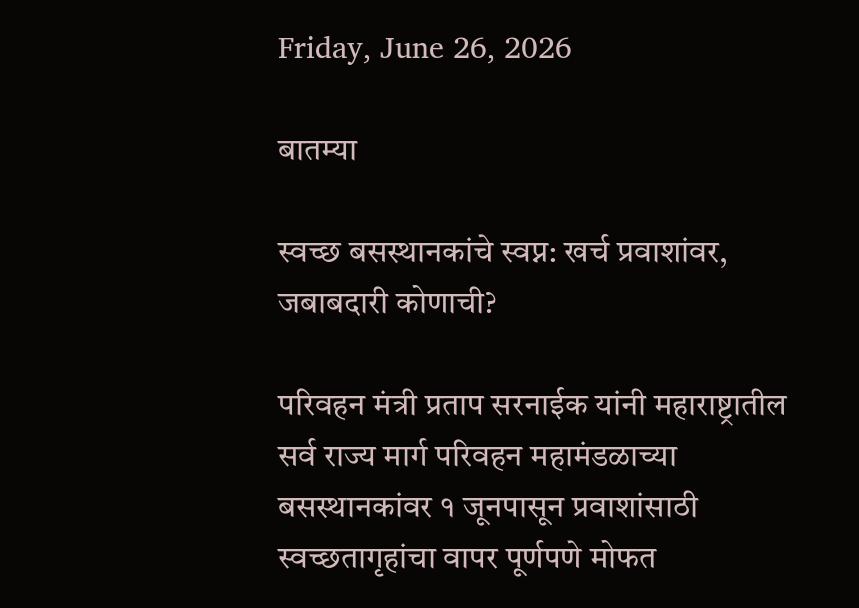Friday, June 26, 2026

बातम्या

स्वच्छ बसस्थानकांचे स्वप्न: खर्च प्रवाशांवर, जबाबदारी कोणाची?

परिवहन मंत्री प्रताप सरनाईक यांनी महाराष्ट्रातील सर्व राज्य मार्ग परिवहन महामंडळाच्या बसस्थानकांवर १ जूनपासून प्रवाशांसाठी स्वच्छतागृहांचा वापर पूर्णपणे मोफत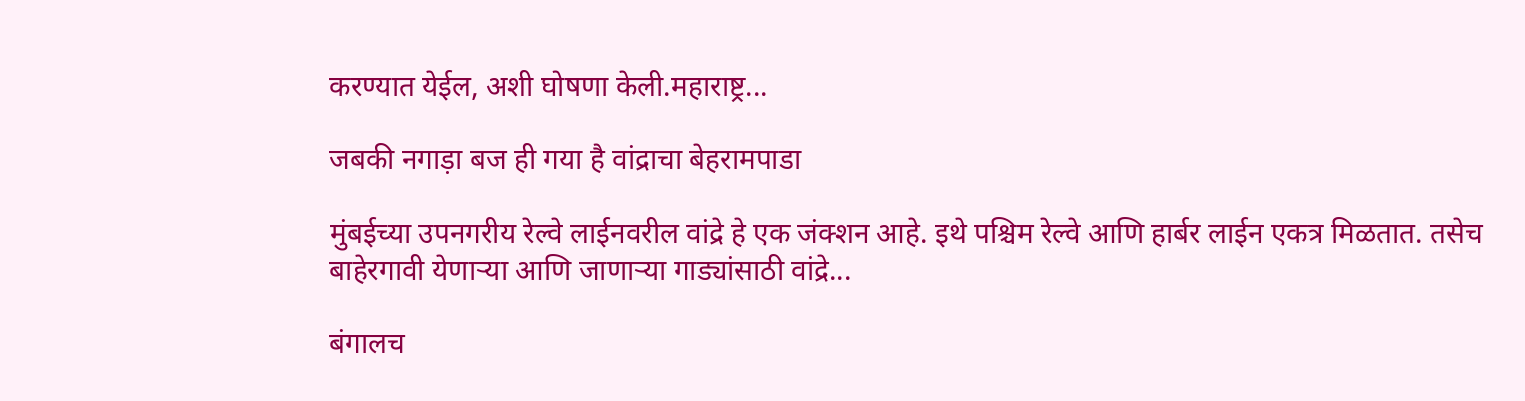करण्यात येईल, अशी घोषणा केली.महाराष्ट्र...

जबकी नगाड़ा बज ही गया है वांद्राचा बेहरामपाडा

मुंबईच्या उपनगरीय रेल्वे लाईनवरील वांद्रे हे एक जंक्शन आहे. इथे पश्चिम रेल्वे आणि हार्बर लाईन एकत्र मिळतात. तसेच बाहेरगावी येणाऱ्या आणि जाणाऱ्या गाड्यांसाठी वांद्रे...

बंगालच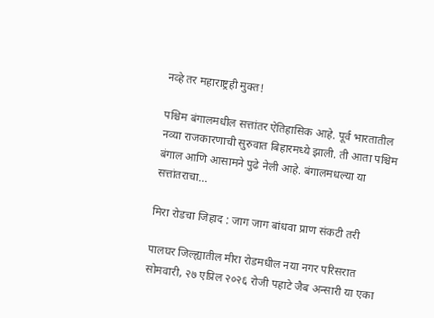नव्हे तर महाराष्ट्रही मुक्त!

पश्चिम बंगालमधील सत्तांतर ऐतिहासिक आहे. पूर्व भारतातील नव्या राजकारणाची सुरुवात बिहारमध्ये झाली. ती आता पश्चिम बंगाल आणि आसामने पुढे नेली आहे. बंगालमधल्या या सत्तांतराचा...

मिरा रोडचा जिहाद : जाग जाग बांधवा प्राण संकटी तरी

पालघर जिल्ह्यातील मीरा रोडमधील नया नगर परिसरात सोमवारी, २७ एप्रिल २०२६ रोजी पहाटे जैब अन्सारी या एका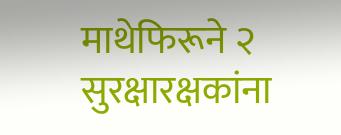माथेफिरूने २ सुरक्षारक्षकांना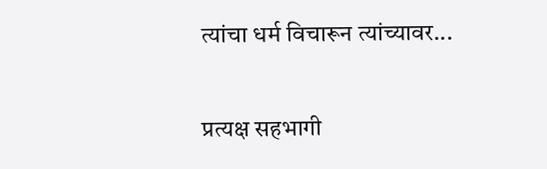त्यांचा धर्म विचारून त्यांच्यावर...

प्रत्यक्ष सहभागी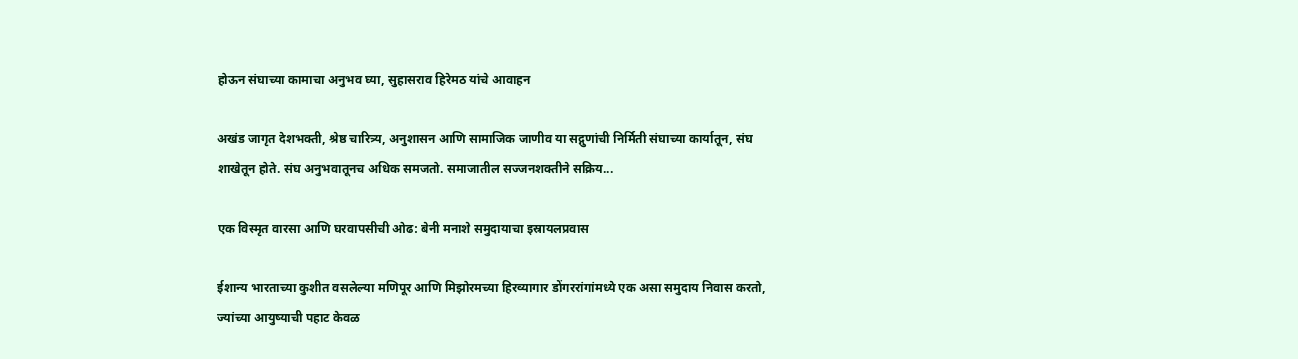होऊन संघाच्या कामाचा अनुभव घ्या, सुहासराव हिरेमठ यांचे आवाहन

अखंड जागृत देशभक्ती, श्रेष्ठ चारित्र्य, अनुशासन आणि सामाजिक जाणीव या सद्गुणांची निर्मिती संघाच्या कार्यातून, संघ शाखेतून होते. संघ अनुभवातूनच अधिक समजतो. समाजातील सज्जनशक्तीने सक्रिय...

एक विस्मृत वारसा आणि घरवापसीची ओढ: बेनी मनाशे समुदायाचा इस्रायलप्रवास

ईशान्य भारताच्या कुशीत वसलेल्या मणिपूर आणि मिझोरमच्या हिरव्यागार डोंगररांगांमध्ये एक असा समुदाय निवास करतो, ज्यांच्या आयुष्याची पहाट केवळ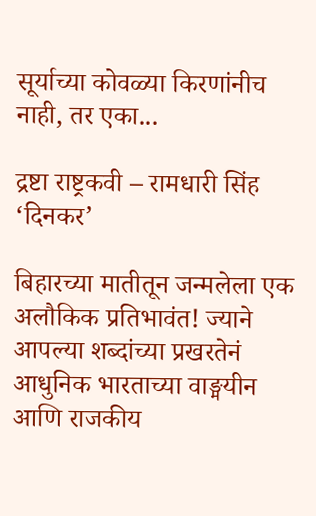सूर्याच्या कोवळ्या किरणांनीच नाही, तर एका...

द्रष्टा राष्ट्रकवी – रामधारी सिंह ‘दिनकर’

बिहारच्या मातीतून जन्मलेला एक अलौकिक प्रतिभावंत! ज्याने आपल्या शब्दांच्या प्रखरतेनं आधुनिक भारताच्या वाङ्मयीन आणि राजकीय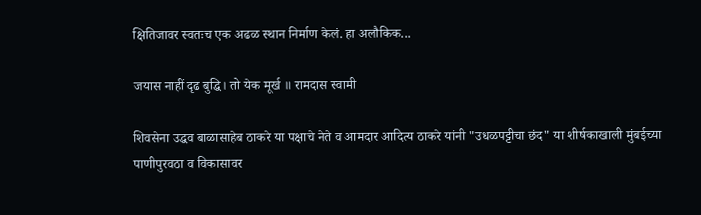क्षितिजावर स्वतःच एक अढळ स्थान निर्माण केलं. हा अलौकिक...

जयास नाहीं दृढ बुद्धि। तो येक मूर्ख ॥ रामदास स्वामी

शिवसेना उद्धव बाळासाहेब ठाकरे या पक्षाचे नेते व आमदार आदित्य ठाकरे यांनी "उधळपट्टीचा छंद" या शीर्षकाखाली मुंबईच्या पाणीपुरवठा व विकासावर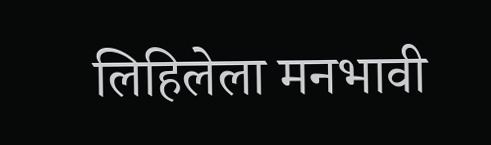लिहिलेला मनभावी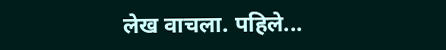लेख वाचला. पहिले...